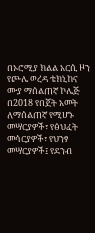በኦሮሚያ ክልል አርሲ ዞን የጮሌ ወረዳ ቴክኒከና ሙያ ማሰልጠኛ ኮሌጅ በ2018 የበጀት አመት ለማሰልጠኛ የሚሆኑ መሣርያዎች፣ የፅህፈት መሳርያዎች፣ የህንፃ መሣርያዎች፤ የደንብ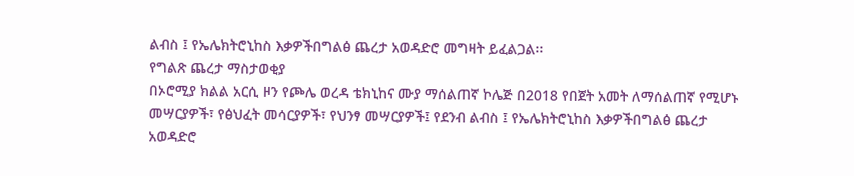ልብስ ፤ የኤሌክትሮኒከስ እቃዎችበግልፅ ጨረታ አወዳድሮ መግዛት ይፈልጋል፡፡
የግልጽ ጨረታ ማስታወቂያ
በኦሮሚያ ክልል አርሲ ዞን የጮሌ ወረዳ ቴክኒከና ሙያ ማሰልጠኛ ኮሌጅ በ2018 የበጀት አመት ለማሰልጠኛ የሚሆኑ መሣርያዎች፣ የፅህፈት መሳርያዎች፣ የህንፃ መሣርያዎች፤ የደንብ ልብስ ፤ የኤሌክትሮኒከስ እቃዎችበግልፅ ጨረታ አወዳድሮ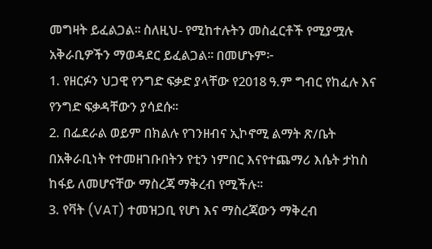መግዛት ይፈልጋል፡፡ ስለዚህ- የሚከተሉትን መስፈርቶች የሚያሟሉ አቅራቢዎችን ማወዳደር ይፈልጋል፡፡ በመሆኑም፦
1. የዘርፉን ህጋዊ የንግድ ፍቃድ ያላቸው የ2018 ዓ.ም ግብር የከፈሉ እና የንግድ ፍቃዳቸውን ያሳደሱ፡፡
2. በፌደራል ወይም በክልሉ የገንዘብና ኢኮኖሚ ልማት ጽ/ቤት በአቅራቢነት የተመዘገቡበትን የቲን ነምበር እናየተጨማሪ እሴት ታከስ ከፋይ ለመሆናቸው ማስረጃ ማቅረብ የሚችሉ፡፡
3. የቫት (VAT) ተመዝጋቢ የሆነ እና ማስረጃውን ማቅረብ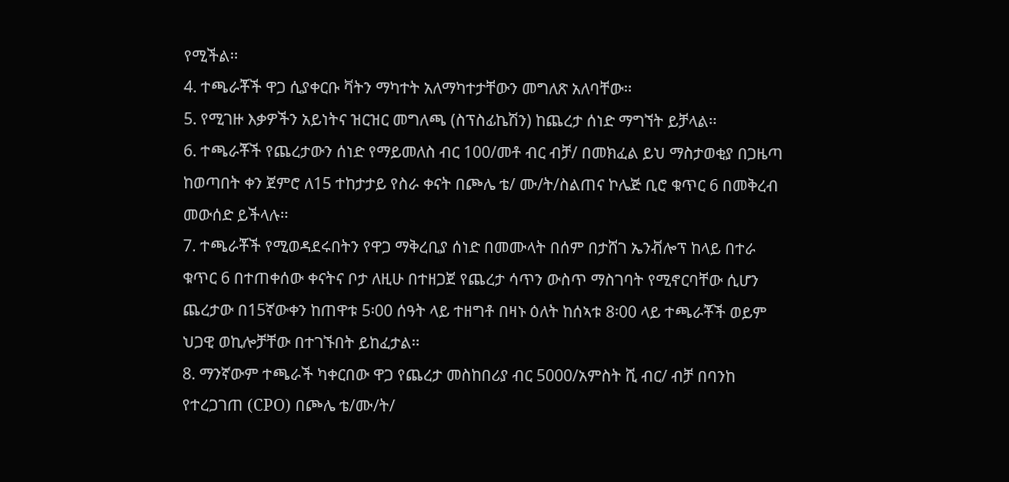የሚችል፡፡
4. ተጫራቾች ዋጋ ሲያቀርቡ ቫትን ማካተት አለማካተታቸውን መግለጽ አለባቸው፡፡
5. የሚገዙ እቃዎችን አይነትና ዝርዝር መግለጫ (ስፕስፊኬሽን) ከጨረታ ሰነድ ማግኘት ይቻላል፡፡
6. ተጫራቾች የጨረታውን ሰነድ የማይመለስ ብር 100/መቶ ብር ብቻ/ በመክፈል ይህ ማስታወቂያ በጋዜጣ ከወጣበት ቀን ጀምሮ ለ15 ተከታታይ የስራ ቀናት በጮሌ ቴ/ ሙ/ት/ስልጠና ኮሌጅ ቢሮ ቁጥር 6 በመቅረብ መውሰድ ይችላሉ፡፡
7. ተጫራቾች የሚወዳደሩበትን የዋጋ ማቅረቢያ ሰነድ በመሙላት በሰም በታሸገ ኤንቭሎፕ ከላይ በተራ ቁጥር 6 በተጠቀሰው ቀናትና ቦታ ለዚሁ በተዘጋጀ የጨረታ ሳጥን ውስጥ ማስገባት የሚኖርባቸው ሲሆን ጨረታው በ15ኛውቀን ከጠዋቱ 5፡00 ሰዓት ላይ ተዘግቶ በዛኑ ዕለት ከሰኣቱ 8፡00 ላይ ተጫራቾች ወይም ህጋዊ ወኪሎቻቸው በተገኙበት ይከፈታል፡፡
8. ማንኛውም ተጫራች ካቀርበው ዋጋ የጨረታ መስከበሪያ ብር 5000/አምስት ሺ ብር/ ብቻ በባንከ የተረጋገጠ (CPO) በጮሌ ቴ/ሙ/ት/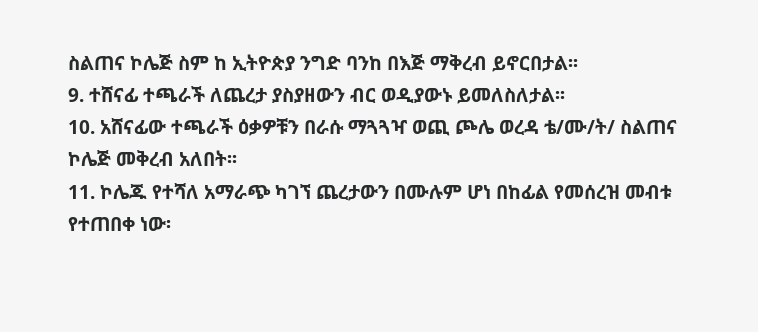ስልጠና ኮሌጅ ስም ከ ኢትዮጵያ ንግድ ባንከ በእጅ ማቅረብ ይኖርበታል፡፡
9. ተሸናፊ ተጫራች ለጨረታ ያስያዘውን ብር ወዲያውኑ ይመለስለታል፡፡
10. አሸናፊው ተጫራች ዕቃዎቹን በራሱ ማጓጓዣ ወጪ ጮሌ ወረዳ ቴ/ሙ/ት/ ስልጠና ኮሌጅ መቅረብ አለበት፡፡
11. ኮሌጁ የተሻለ አማራጭ ካገኘ ጨረታውን በሙሉም ሆነ በከፊል የመሰረዝ መብቱ የተጠበቀ ነው፡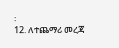፡
12. ለተጨማሪ መረጃ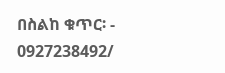በስልከ ቁጥር፡ - 0927238492/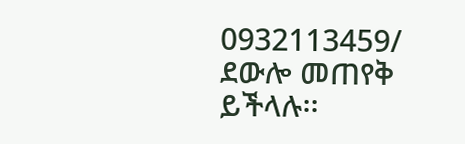0932113459/ ደውሎ መጠየቅ ይችላሉ፡፡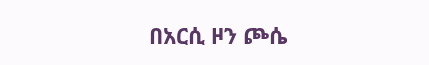በአርሲ ዞን ጮሴ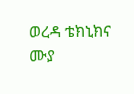ወረዳ ቴክኒክና ሙያ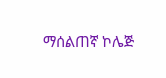ማሰልጠኛ ኮሌጅ